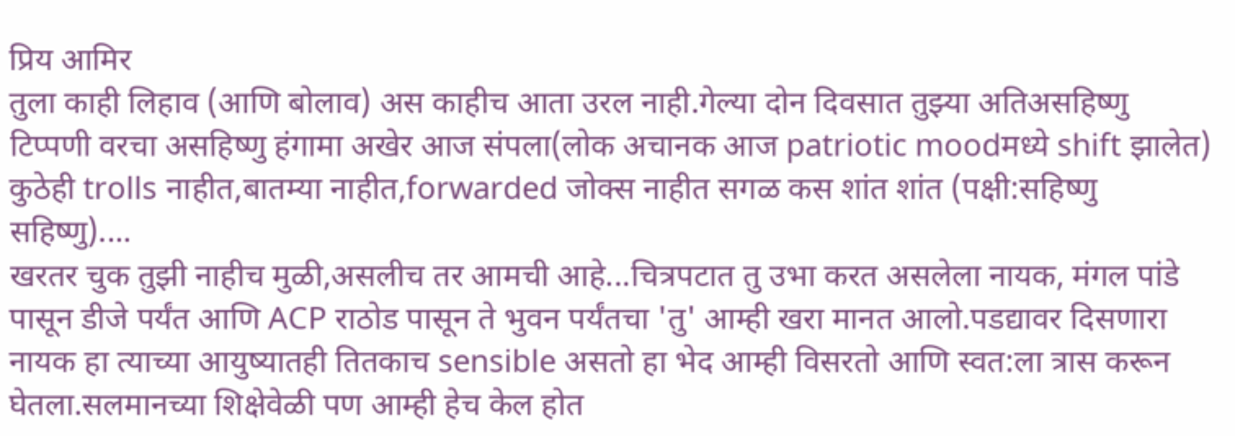प्रिय आमिर
तुला काही लिहाव (आणि बोलाव) अस काहीच आता उरल नाही.गेल्या दोन दिवसात तुझ्या अतिअसहिष्णु टिप्पणी वरचा असहिष्णु हंगामा अखेर आज संपला(लोक अचानक आज patriotic moodमध्ये shift झालेत) कुठेही trolls नाहीत,बातम्या नाहीत,forwarded जोक्स नाहीत सगळ कस शांत शांत (पक्षी:सहिष्णु सहिष्णु)....
खरतर चुक तुझी नाहीच मुळी,असलीच तर आमची आहे...चित्रपटात तु उभा करत असलेला नायक, मंगल पांडे पासून डीजे पर्यंत आणि ACP राठोड पासून ते भुवन पर्यंतचा 'तु' आम्ही खरा मानत आलो.पडद्यावर दिसणारा नायक हा त्याच्या आयुष्यातही तितकाच sensible असतो हा भेद आम्ही विसरतो आणि स्वत:ला त्रास करून घेतला.सलमानच्या शिक्षेवेळी पण आम्ही हेच केल होत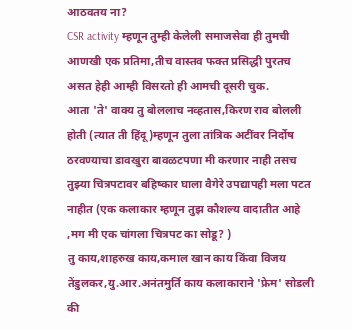आठवतय ना?
CSR activity म्हणून तुम्ही केलेली समाजसेवा ही तुमची आणखी एक प्रतिमा,तीच वास्तव फक्त प्रसिद्धी पुरतच असत हेही आम्ही विसरतो ही आमची दूसरी चुक.
आता 'ते' वाक्य तु बोललाच नव्हतास,किरण राव बोलली होती (त्यात ती हिंदू)म्हणून तुला तांत्रिक अटींवर निर्दोष ठरवण्याचा डावखुरा बावळटपणा मी करणार नाही तसच तुझ्या चित्रपटावर बहिष्कार घाला वैगेरे उपद्यापही मला पटत नाहीत (एक कलाकार म्हणून तुझ कौशल्य वादातीत आहे ,मग मी एक चांगला चित्रपट का सोडू? )
तु काय,शाहरुख काय,कमाल खान काय किंवा विजय तेंडुलकर,यु.आर.अनंतमुर्ति काय कलाकाराने 'फ्रेम' सोडली की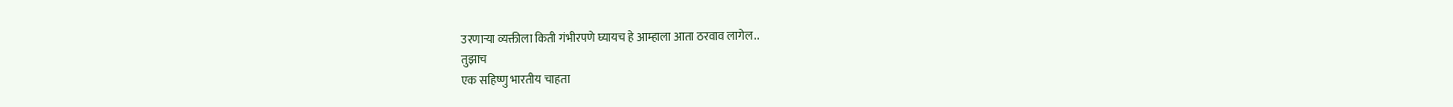उरणाऱ्या व्यक्तीला किती गंभीरपणे घ्यायच हे आम्हाला आता ठरवाव लागेल..
तुझाच
एक सहिष्णु भारतीय चाहता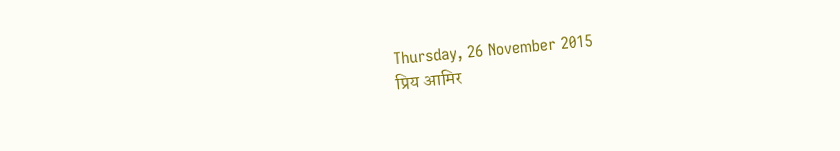Thursday, 26 November 2015
प्रिय आमिर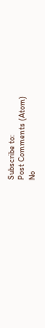Subscribe to:
Post Comments (Atom)
No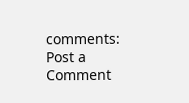comments:
Post a Comment